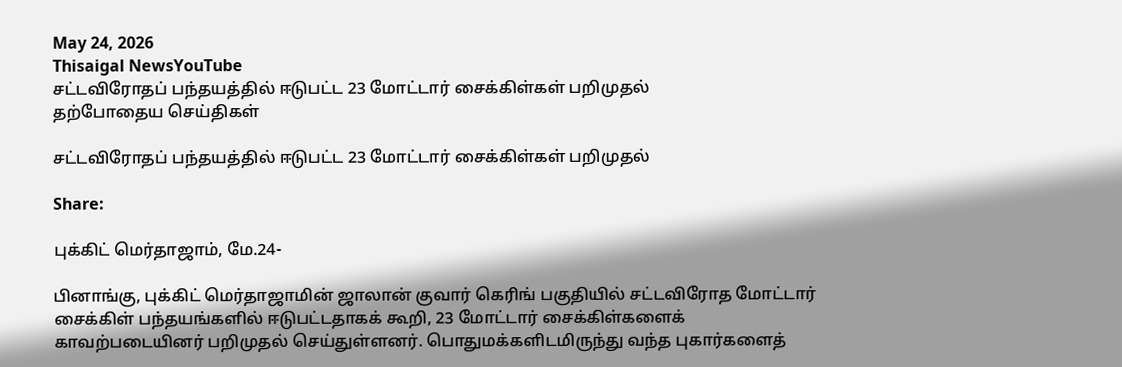May 24, 2026
Thisaigal NewsYouTube
சட்டவிரோதப் பந்தயத்தில் ஈடுபட்ட 23 மோட்டார் சைக்கிள்கள் பறிமுதல்
தற்போதைய செய்திகள்

சட்டவிரோதப் பந்தயத்தில் ஈடுபட்ட 23 மோட்டார் சைக்கிள்கள் பறிமுதல்

Share:

புக்கிட் மெர்தாஜாம், மே.24-

பினாங்கு, புக்கிட் மெர்தாஜாமின் ஜாலான் குவார் கெரிங் பகுதியில் சட்டவிரோத மோட்டார் சைக்கிள் பந்தயங்களில் ஈடுபட்டதாகக் கூறி, 23 மோட்டார் சைக்கிள்களைக் காவற்படையினர் பறிமுதல் செய்துள்ளனர். பொதுமக்களிடமிருந்து வந்த புகார்களைத்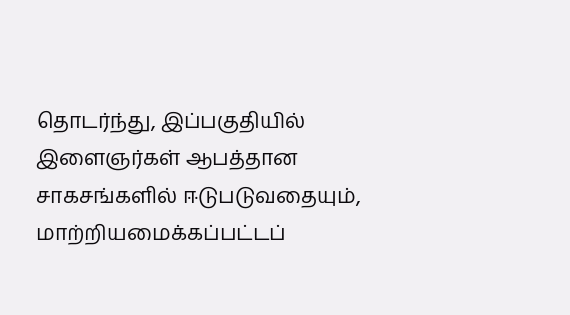தொடர்ந்து, இப்பகுதியில் இளைஞர்கள் ஆபத்தான சாகசங்களில் ஈடுபடுவதையும், மாற்றியமைக்கப்பட்டப்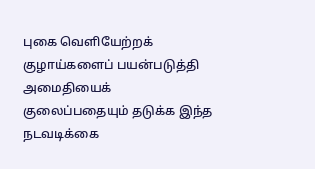புகை வெளியேற்றக் குழாய்களைப் பயன்படுத்தி அமைதியைக் குலைப்பதையும் தடுக்க இந்த நடவடிக்கை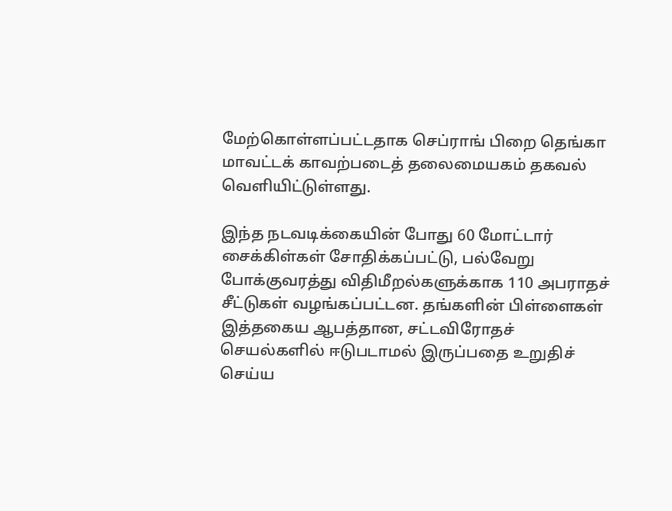மேற்கொள்ளப்பட்டதாக செப்ராங் பிறை தெங்கா மாவட்டக் காவற்படைத் தலைமையகம் தகவல் வெளியிட்டுள்ளது.

இந்த நடவடிக்கையின் போது 60 மோட்டார் சைக்கிள்கள் சோதிக்கப்பட்டு, பல்வேறு போக்குவரத்து விதிமீறல்களுக்காக 110 அபராதச் சீட்டுகள் வழங்கப்பட்டன. தங்களின் பிள்ளைகள் இத்தகைய ஆபத்தான, சட்டவிரோதச் செயல்களில் ஈடுபடாமல் இருப்பதை உறுதிச் செய்ய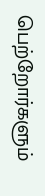பெற்றோர்களும்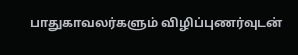பாதுகாவலர்களும் விழிப்புணர்வுடன்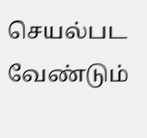செயல்பட வேண்டும்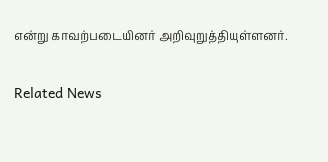என்று காவற்படையினர் அறிவுறுத்தியுள்ளனர்.

Related News